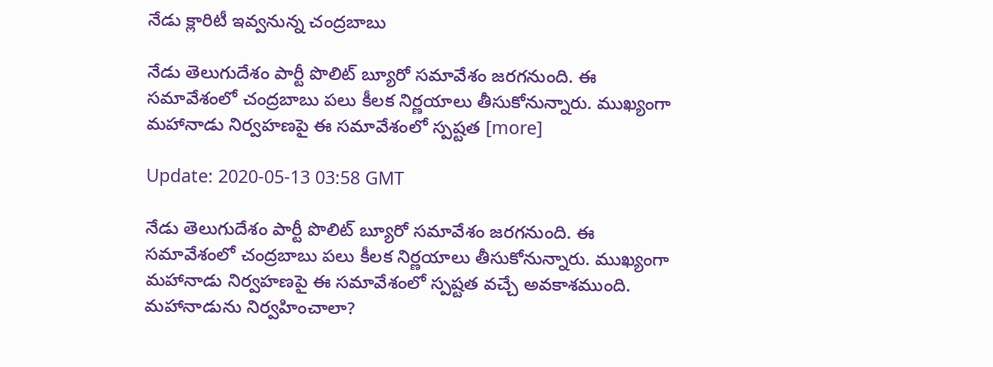నేడు క్లారిటీ ఇవ్వనున్న చంద్రబాబు

నేడు తెలుగుదేశం పార్టీ పొలిట్ బ్యూరో సమావేశం జరగనుంది. ఈ సమావేశంలో చంద్రబాబు పలు కీలక నిర్ణయాలు తీసుకోనున్నారు. ముఖ్యంగా మహానాడు నిర్వహణపై ఈ సమావేశంలో స్పష్టత [more]

Update: 2020-05-13 03:58 GMT

నేడు తెలుగుదేశం పార్టీ పొలిట్ బ్యూరో సమావేశం జరగనుంది. ఈ సమావేశంలో చంద్రబాబు పలు కీలక నిర్ణయాలు తీసుకోనున్నారు. ముఖ్యంగా మహానాడు నిర్వహణపై ఈ సమావేశంలో స్పష్టత వచ్చే అవకాశముంది. మహానాడును నిర్వహించాలా?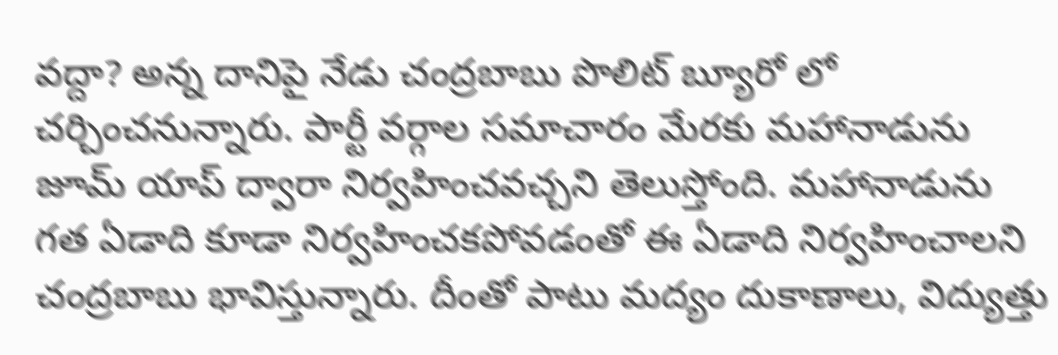వద్దా? అన్న దానిపై నేడు చంద్రబాబు పొలిట్ బ్యూరో లో చర్చించనున్నారు. పార్టీ వర్గాల సమాచారం మేరకు మహానాడును జూమ్ యాప్ ద్వారా నిర్వహించవచ్చని తెలుస్తోంది. మహానాడును గత ఏడాది కూడా నిర్వహించకపోవడంతో ఈ ఏడాది నిర్వహించాలని చంద్రబాబు భావిస్తున్నారు. దీంతో పాటు మద్యం దుకాణాలు, విద్యుత్తు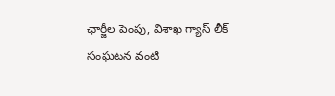ఛార్జీల పెంపు, విశాఖ గ్యాస్ లీక్ సంఘటన వంటి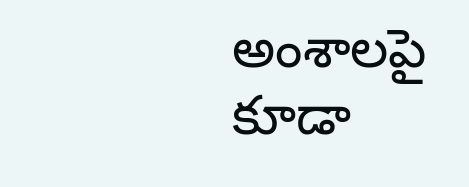అంశాలపై కూడా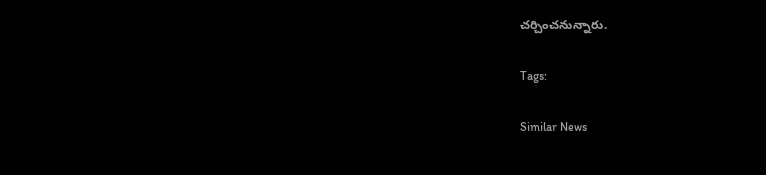చర్చించనున్నారు.

Tags:

Similar News